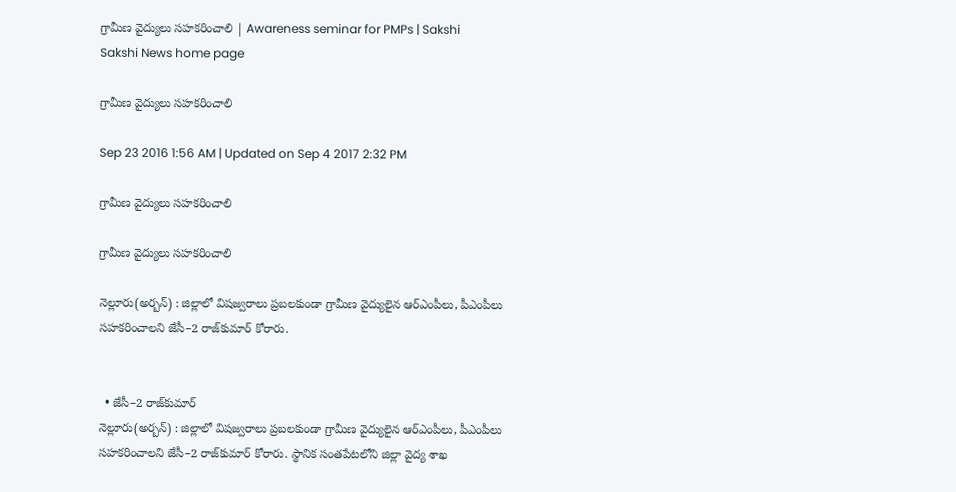గ్రామీణ వైద్యులు సహకరించాలి | Awareness seminar for PMPs | Sakshi
Sakshi News home page

గ్రామీణ వైద్యులు సహకరించాలి

Sep 23 2016 1:56 AM | Updated on Sep 4 2017 2:32 PM

గ్రామీణ వైద్యులు సహకరించాలి

గ్రామీణ వైద్యులు సహకరించాలి

నెల్లూరు(అర్బన్‌) : జిల్లాలో విషజ్వరాలు ప్రబలకుండా గ్రామీణ వైద్యులైన ఆర్‌ఎంపీలు, పీఎంపీలు సహకరించాలని జేసీ–2 రాజ్‌కుమార్‌ కోరారు.


  • జేసీ–2 రాజ్‌కుమార్‌
నెల్లూరు(అర్బన్‌) : జిల్లాలో విషజ్వరాలు ప్రబలకుండా గ్రామీణ వైద్యులైన ఆర్‌ఎంపీలు, పీఎంపీలు సహకరించాలని జేసీ–2 రాజ్‌కుమార్‌ కోరారు. స్థానిక సంతపేటలోని జిల్లా వైద్య శాఖ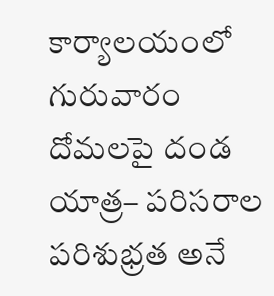కార్యాలయంలో గురువారం దోమలపై దండ యాత్ర– పరిసరాల పరిశుభ్రత అనే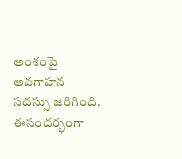అంశంపై అవగాహన సదస్సు జరిగింది. ఈసందర్భంగా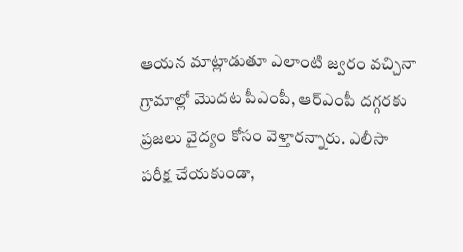ఆయన మాట్లాడుతూ ఎలాంటి జ్వరం వచ్చినా గ్రామాల్లో మొదట పీఎంపీ, ఆర్‌ఎంపీ దగ్గరకు ప్రజలు వైద్యం కోసం వెళ్తారన్నారు. ఎలీసా పరీక్ష చేయకుండా,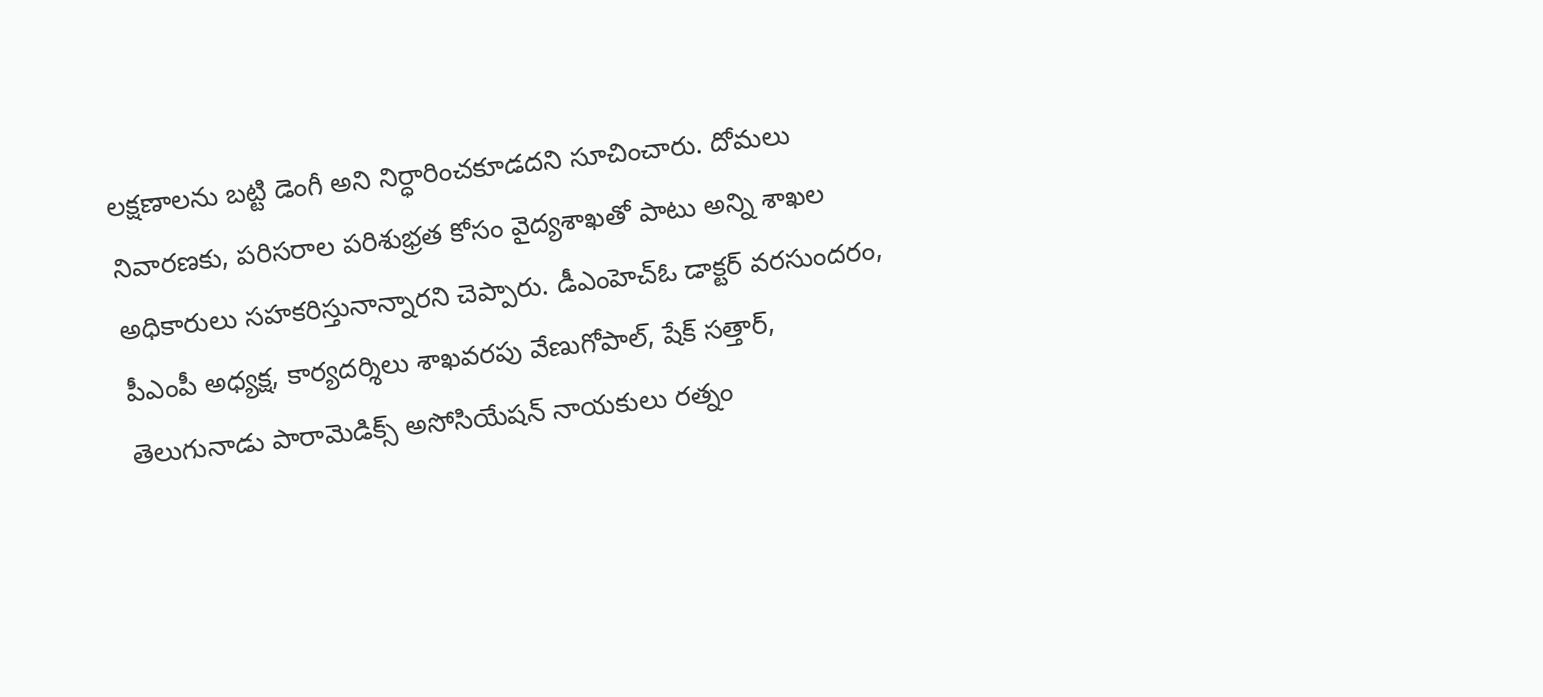లక్షణాలను బట్టి డెంగీ అని నిర్ధారించకూడదని సూచించారు. దోమలు నివారణకు, పరిసరాల పరిశుభ్రత కోసం వైద్యశాఖతో పాటు అన్ని శాఖల అధికారులు సహకరిస్తునాన్నారని చెప్పారు. డీఎంహెచ్‌ఓ డాక్టర్‌ వరసుందరం, పీఎంపీ అధ్యక్ష, కార్యదర్శిలు శాఖవరపు వేణుగోపాల్, షేక్‌ సత్తార్, తెలుగునాడు పారామెడిక్స్‌ అసోసియేషన్‌ నాయకులు రత్నం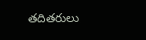తదితరులు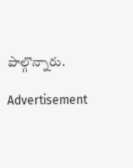పాల్గొన్నారు.

Advertisement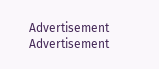Advertisement
Advertisement